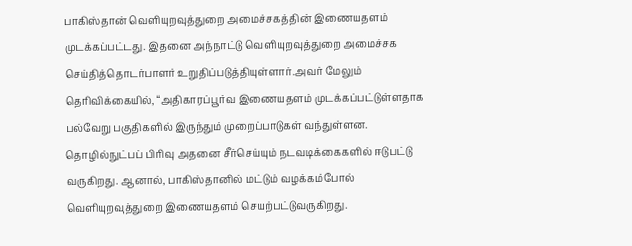பாகிஸ்தான் வெளியுறவுத்துறை அமைச்சகத்தின் இணையதளம் முடக்கப்பட்டது. இதனை அந்நாட்டு வெளியுறவுத்துறை அமைச்சக செய்தித்தொடர்பாளர் உறுதிப்படுத்தியுள்ளார்.அவர் மேலும் தெரிவிக்கையில், “அதிகாரப்பூர்வ இணையதளம் முடக்கப்பட்டுள்ளதாக பல்வேறு பகுதிகளில் இருந்தும் முறைப்பாடுகள் வந்துள்ளன.
தொழில்நுட்பப் பிரிவு அதனை சீர்செய்யும் நடவடிக்கைகளில் ஈடுபட்டு வருகிறது. ஆனால், பாகிஸ்தானில் மட்டும் வழக்கம்போல் வெளியுறவுத்துறை இணையதளம் செயற்பட்டுவருகிறது.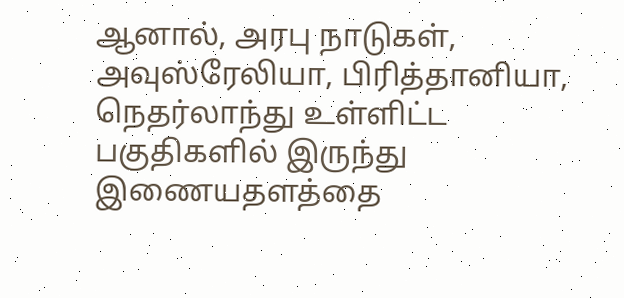ஆனால், அரபு நாடுகள், அவுஸ்ரேலியா, பிரித்தானியா, நெதர்லாந்து உள்ளிட்ட பகுதிகளில் இருந்து இணையதளத்தை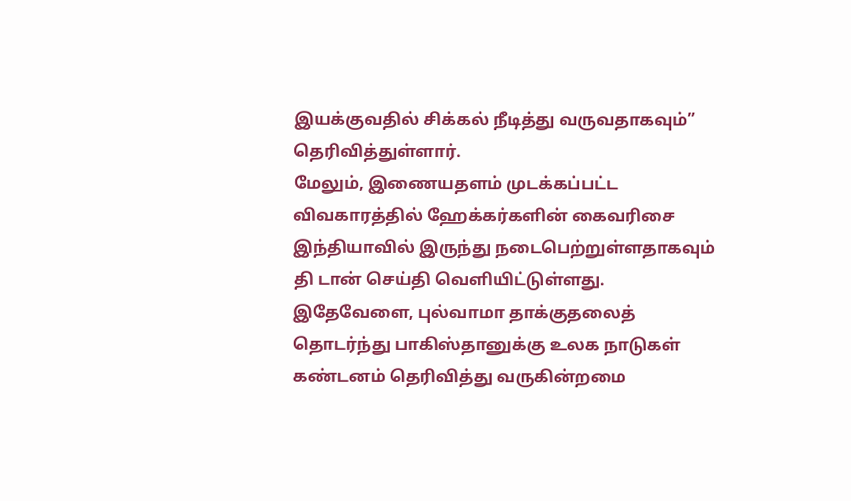இயக்குவதில் சிக்கல் நீடித்து வருவதாகவும்” தெரிவித்துள்ளார்.
மேலும், இணையதளம் முடக்கப்பட்ட விவகாரத்தில் ஹேக்கர்களின் கைவரிசை இந்தியாவில் இருந்து நடைபெற்றுள்ளதாகவும் தி டான் செய்தி வெளியிட்டுள்ளது.
இதேவேளை, புல்வாமா தாக்குதலைத் தொடர்ந்து பாகிஸ்தானுக்கு உலக நாடுகள் கண்டனம் தெரிவித்து வருகின்றமை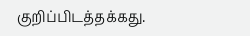குறிப்பிடத்தக்கது.